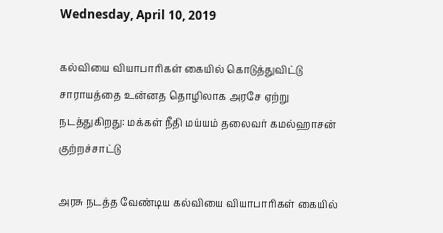Wednesday, April 10, 2019

கல்வியை வியாபாரிகள் கையில் கொடுத்துவிட்டு சாராயத்தை உன்னத தொழிலாக அரசே ஏற்று நடத்துகிறது: மக்கள் நீதி மய்யம் தலைவர் கமல்ஹாசன் குற்றச்சாட்டு

அரசு நடத்த வேண்டிய கல்வியை வியாபாரிகள் கையில்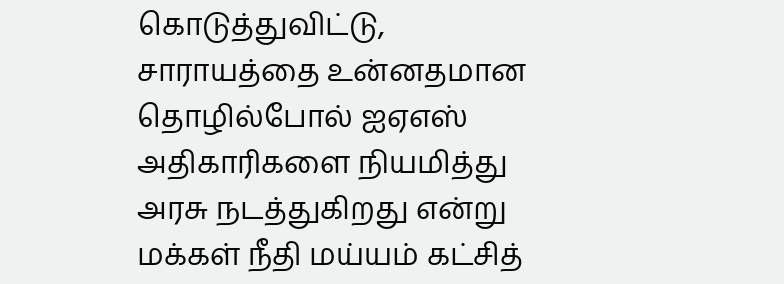கொடுத்துவிட்டு, சாராயத்தை உன்னதமான தொழில்போல் ஐஏஎஸ் அதிகாரிகளை நியமித்து அரசு நடத்துகிறது என்று மக்கள் நீதி மய்யம் கட்சித்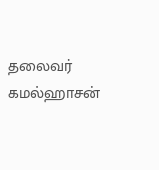தலைவர் கமல்ஹாசன்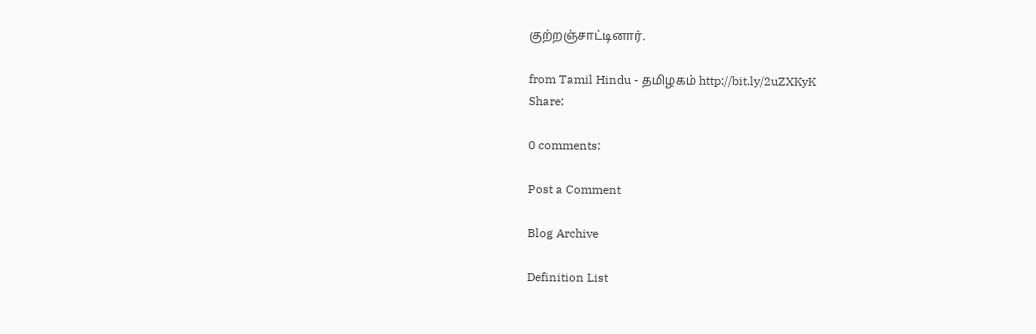குற்றஞ்சாட்டினார்.

from Tamil Hindu - தமிழகம் http://bit.ly/2uZXKyK
Share:

0 comments:

Post a Comment

Blog Archive

Definition List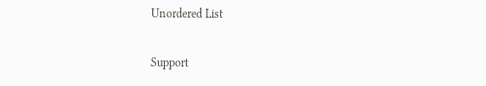Unordered List

Support